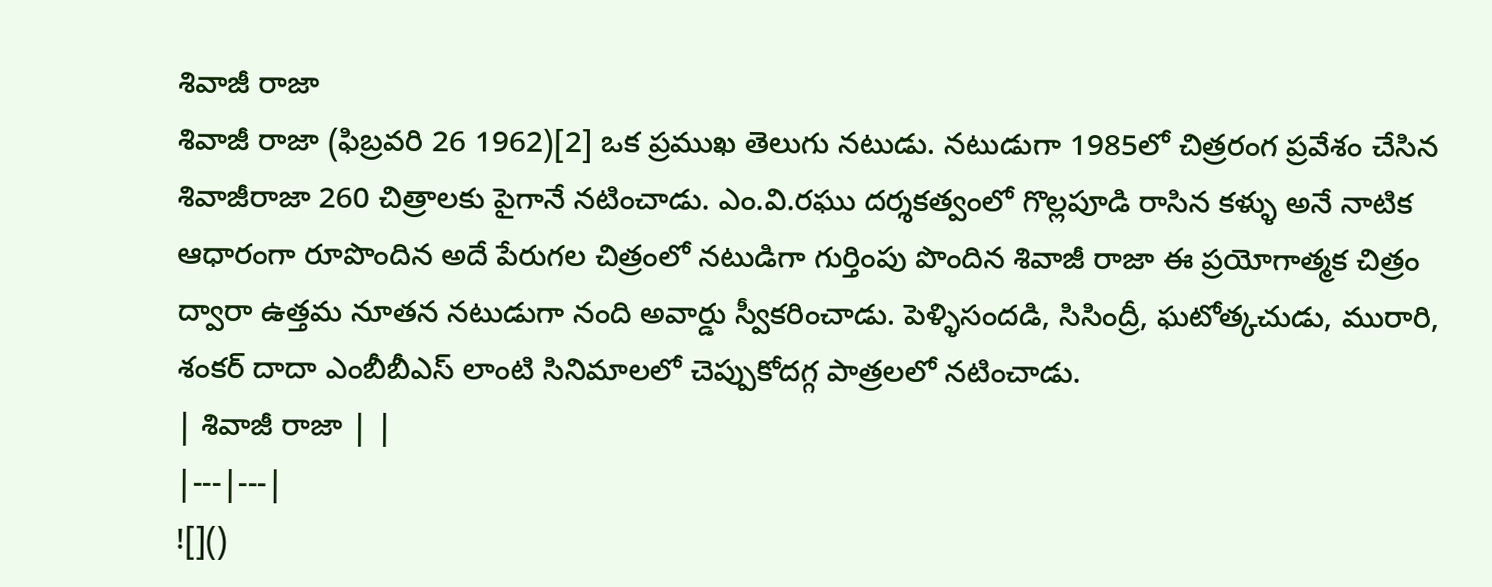శివాజీ రాజా
శివాజీ రాజా (ఫిబ్రవరి 26 1962)[2] ఒక ప్రముఖ తెలుగు నటుడు. నటుడుగా 1985లో చిత్రరంగ ప్రవేశం చేసిన శివాజీరాజా 260 చిత్రాలకు పైగానే నటించాడు. ఎం.వి.రఘు దర్శకత్వంలో గొల్లపూడి రాసిన కళ్ళు అనే నాటిక ఆధారంగా రూపొందిన అదే పేరుగల చిత్రంలో నటుడిగా గుర్తింపు పొందిన శివాజీ రాజా ఈ ప్రయోగాత్మక చిత్రం ద్వారా ఉత్తమ నూతన నటుడుగా నంది అవార్డు స్వీకరించాడు. పెళ్ళిసందడి, సిసింద్రీ, ఘటోత్కచుడు, మురారి, శంకర్ దాదా ఎంబీబీఎస్ లాంటి సినిమాలలో చెప్పుకోదగ్గ పాత్రలలో నటించాడు.
| శివాజీ రాజా | |
|---|---|
![]()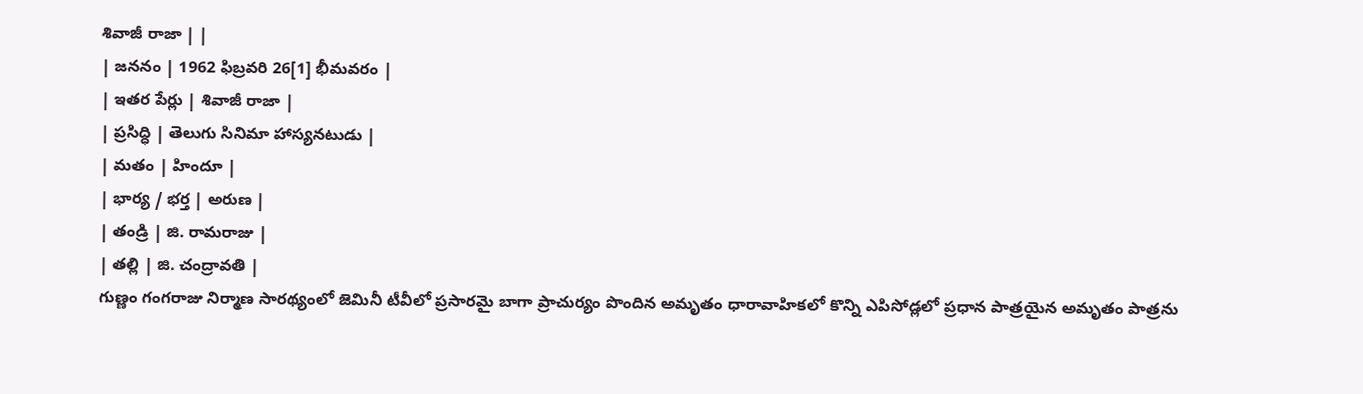శివాజీ రాజా | |
| జననం | 1962 ఫిబ్రవరి 26[1] భీమవరం |
| ఇతర పేర్లు | శివాజీ రాజా |
| ప్రసిద్ధి | తెలుగు సినిమా హాస్యనటుడు |
| మతం | హిందూ |
| భార్య / భర్త | అరుణ |
| తండ్రి | జి. రామరాజు |
| తల్లి | జి. చంద్రావతి |
గుణ్ణం గంగరాజు నిర్మాణ సారథ్యంలో జెమినీ టీవీలో ప్రసారమై బాగా ప్రాచుర్యం పొందిన అమృతం ధారావాహికలో కొన్ని ఎపిసోడ్లలో ప్రధాన పాత్రయైన అమృతం పాత్రను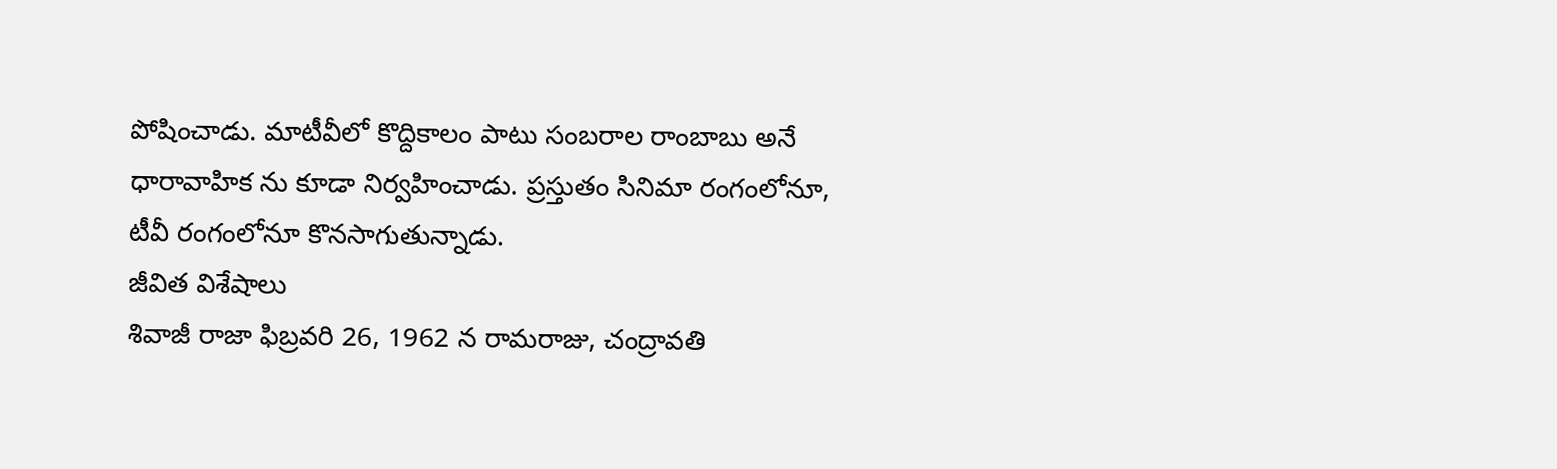పోషించాడు. మాటీవీలో కొద్దికాలం పాటు సంబరాల రాంబాబు అనే ధారావాహిక ను కూడా నిర్వహించాడు. ప్రస్తుతం సినిమా రంగంలోనూ, టీవీ రంగంలోనూ కొనసాగుతున్నాడు.
జీవిత విశేషాలు
శివాజీ రాజా ఫిబ్రవరి 26, 1962 న రామరాజు, చంద్రావతి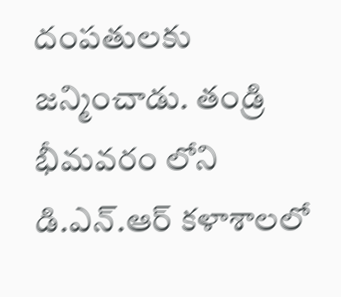దంపతులకు జన్మించాడు. తండ్రి భీమవరం లోని డి.ఎన్.ఆర్ కళాశాలలో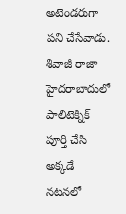అటెండరుగా పని చేసేవాడు. శివాజీ రాజా హైదరాబాదులో పాలిటెక్నిక్ పూర్తి చేసి అక్కడే నటనలో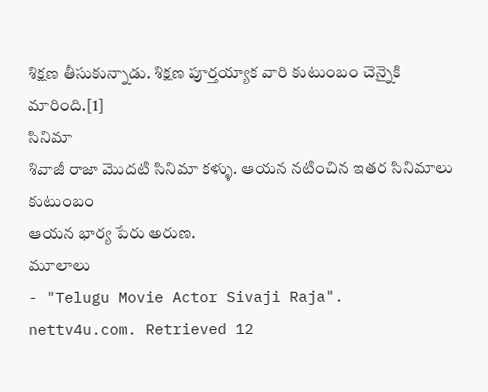శిక్షణ తీసుకున్నాడు. శిక్షణ పూర్తయ్యాక వారి కుటుంబం చెన్నైకి మారింది.[1]
సినిమా
శివాజీ రాజా మొదటి సినిమా కళ్ళు. ఆయన నటించిన ఇతర సినిమాలు
కుటుంబం
ఆయన భార్య పేరు అరుణ.
మూలాలు
- "Telugu Movie Actor Sivaji Raja". nettv4u.com. Retrieved 12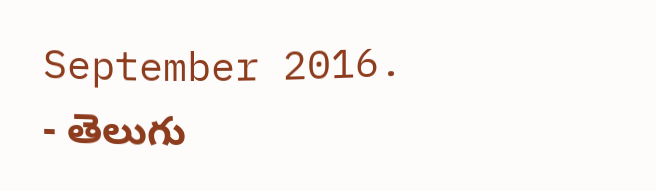September 2016.
- తెలుగు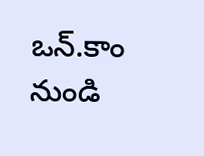ఒన్.కాం నుండి